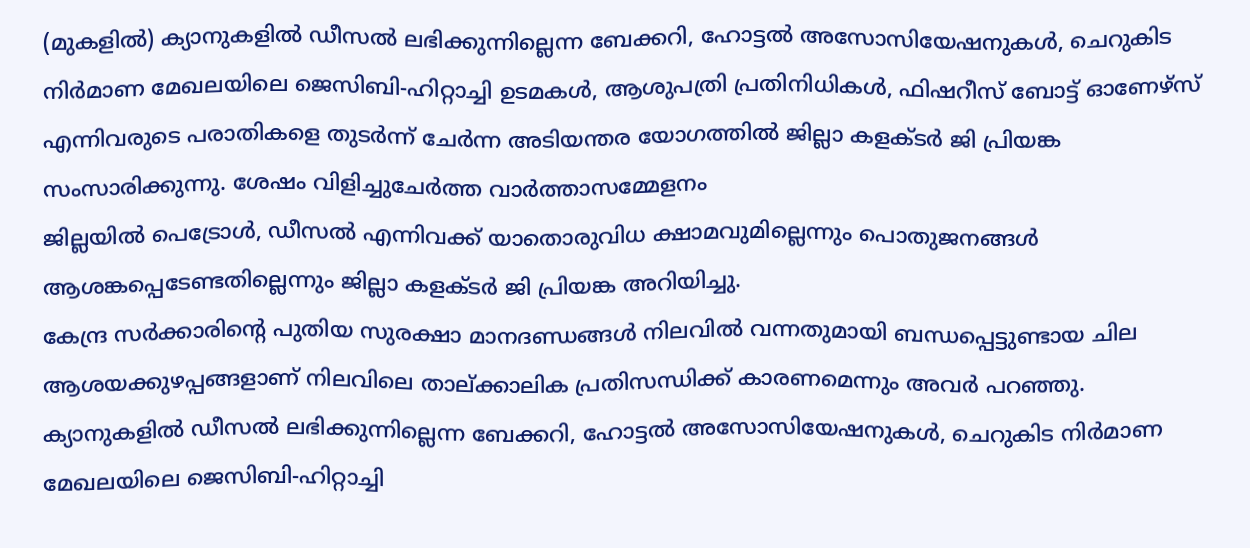(മുകളിൽ) ക്യാനുകളിൽ ഡീസൽ ലഭിക്കുന്നില്ലെന്ന ബേക്കറി, ഹോട്ടൽ അസോസിയേഷനുകൾ, ചെറുകിട നിർമാണ മേഖലയിലെ ജെസിബി-ഹിറ്റാച്ചി ഉടമകൾ, ആശുപത്രി പ്രതിനിധികൾ, ഫിഷറീസ് ബോട്ട് ഓണേഴ്സ് എന്നിവരുടെ പരാതികളെ തുടർന്ന് ചേർന്ന അടിയന്തര യോഗത്തിൽ ജില്ലാ കളക്ടർ ജി പ്രിയങ്ക സംസാരിക്കുന്നു. ശേഷം വിളിച്ചുചേർത്ത വാർത്താസമ്മേളനം
ജില്ലയിൽ പെട്രോൾ, ഡീസൽ എന്നിവക്ക് യാതൊരുവിധ ക്ഷാമവുമില്ലെന്നും പൊതുജനങ്ങൾ ആശങ്കപ്പെടേണ്ടതില്ലെന്നും ജില്ലാ കളക്ടർ ജി പ്രിയങ്ക അറിയിച്ചു.
കേന്ദ്ര സർക്കാരിന്റെ പുതിയ സുരക്ഷാ മാനദണ്ഡങ്ങൾ നിലവിൽ വന്നതുമായി ബന്ധപ്പെട്ടുണ്ടായ ചില ആശയക്കുഴപ്പങ്ങളാണ് നിലവിലെ താല്ക്കാലിക പ്രതിസന്ധിക്ക് കാരണമെന്നും അവർ പറഞ്ഞു.
ക്യാനുകളിൽ ഡീസൽ ലഭിക്കുന്നില്ലെന്ന ബേക്കറി, ഹോട്ടൽ അസോസിയേഷനുകൾ, ചെറുകിട നിർമാണ മേഖലയിലെ ജെസിബി-ഹിറ്റാച്ചി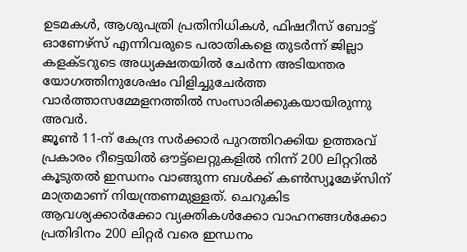ഉടമകൾ, ആശുപത്രി പ്രതിനിധികൾ, ഫിഷറീസ് ബോട്ട് ഓണേഴ്സ് എന്നിവരുടെ പരാതികളെ തുടർന്ന് ജില്ലാ കളക്ടറുടെ അധ്യക്ഷതയിൽ ചേർന്ന അടിയന്തര യോഗത്തിനുശേഷം വിളിച്ചുചേർത്ത വാർത്താസമ്മേളനത്തിൽ സംസാരിക്കുകയായിരുന്നു അവർ.
ജൂൺ 11-ന് കേന്ദ്ര സർക്കാർ പുറത്തിറക്കിയ ഉത്തരവ് പ്രകാരം റീട്ടെയിൽ ഔട്ട്ലെറ്റുകളിൽ നിന്ന് 200 ലിറ്ററിൽ കൂടുതൽ ഇന്ധനം വാങ്ങുന്ന ബൾക്ക് കൺസ്യൂമേഴ്സിന് മാത്രമാണ് നിയന്ത്രണമുള്ളത്. ചെറുകിട ആവശ്യക്കാർക്കോ വ്യക്തികൾക്കോ വാഹനങ്ങൾക്കോ പ്രതിദിനം 200 ലിറ്റർ വരെ ഇന്ധനം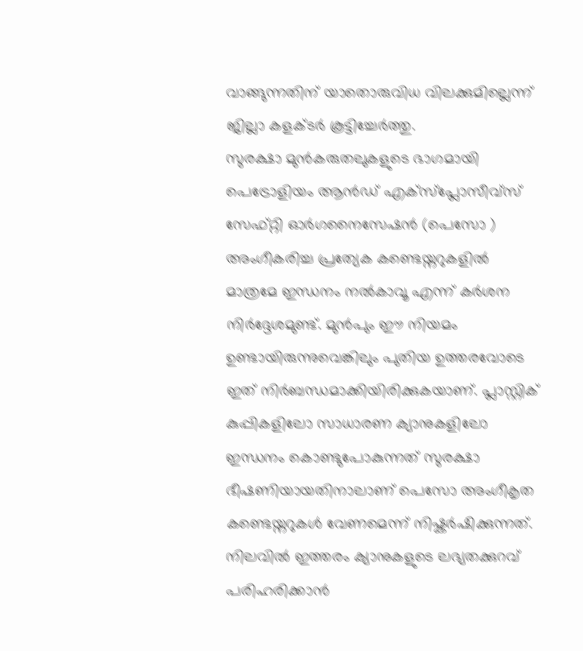വാങ്ങുന്നതിന് യാതൊരുവിധ വിലക്കുമില്ലെന്ന് ജില്ലാ കളക്ടർ കൂട്ടിച്ചേർത്തു.
സുരക്ഷാ മുൻകരുതലുകളുടെ ഭാഗമായി പെട്രോളിയം ആൻഡ് എക്സ്പ്ലോസീവ്സ് സേഫ്റ്റി ഓർഗനൈസേഷൻ (പെസോ ) അംഗീകരിച്ച പ്രത്യേക കണ്ടെയ്നറുകളിൽ മാത്രമേ ഇന്ധനം നൽകാവൂ എന്ന് കർശന നിർദ്ദേശമുണ്ട്. മുൻപും ഈ നിയമം ഉണ്ടായിരുന്നുവെങ്കിലും പുതിയ ഉത്തരവോടെ ഇത് നിർബന്ധമാക്കിയിരിക്കുകയാണ്. പ്ലാസ്റ്റിക് കുപ്പികളിലോ സാധാരണ ക്യാനുകളിലോ ഇന്ധനം കൊണ്ടുപോകുന്നത് സുരക്ഷാ ഭീഷണിയായതിനാലാണ് പെസോ അംഗീകൃത കണ്ടെയ്നറുകൾ വേണമെന്ന് നിഷ്കർഷിക്കുന്നത്.
നിലവിൽ ഇത്തരം ക്യാനുകളുടെ ലഭ്യതക്കുറവ് പരിഹരിക്കാൻ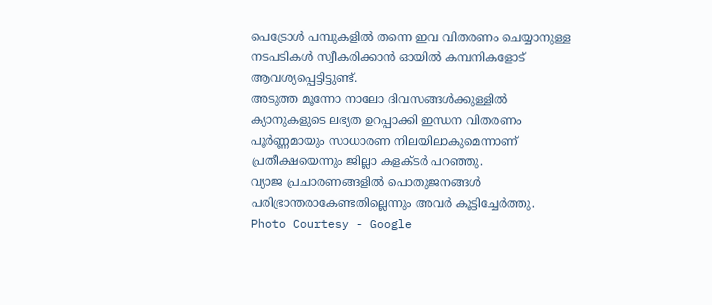പെട്രോൾ പമ്പുകളിൽ തന്നെ ഇവ വിതരണം ചെയ്യാനുള്ള നടപടികൾ സ്വീകരിക്കാൻ ഓയിൽ കമ്പനികളോട് ആവശ്യപ്പെട്ടിട്ടുണ്ട്.
അടുത്ത മൂന്നോ നാലോ ദിവസങ്ങൾക്കുള്ളിൽ ക്യാനുകളുടെ ലഭ്യത ഉറപ്പാക്കി ഇന്ധന വിതരണം പൂർണ്ണമായും സാധാരണ നിലയിലാകുമെന്നാണ് പ്രതീക്ഷയെന്നും ജില്ലാ കളക്ടർ പറഞ്ഞു.
വ്യാജ പ്രചാരണങ്ങളിൽ പൊതുജനങ്ങൾ പരിഭ്രാന്തരാകേണ്ടതില്ലെന്നും അവർ കൂട്ടിച്ചേർത്തു.
Photo Courtesy - Google